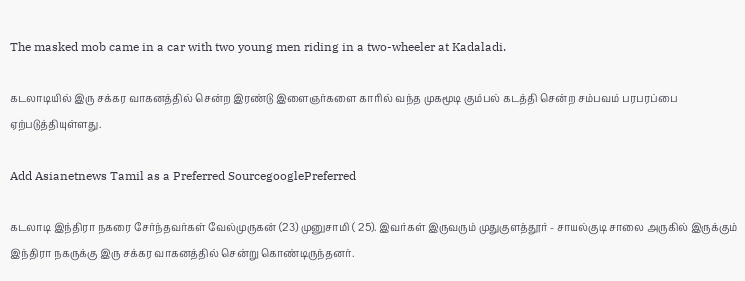The masked mob came in a car with two young men riding in a two-wheeler at Kadaladi.

கடலாடியில் இரு சக்கர வாகனத்தில் சென்ற இரண்டு இளைஞர்களை காரில் வந்த முகமூடி கும்பல் கடத்தி சென்ற சம்பவம் பரபரப்பை ஏற்படுத்தியுள்ளது.

Add Asianetnews Tamil as a Preferred SourcegooglePreferred

கடலாடி இந்திரா நகரை சேர்ந்தவர்கள் வேல்முருகன் (23) முனுசாமி ( 25). இவர்கள் இருவரும் முதுகுளத்தூர் - சாயல்குடி சாலை அருகில் இருக்கும் இந்திரா நகருக்கு இரு சக்கர வாகனத்தில் சென்று கொண்டிருந்தனர்.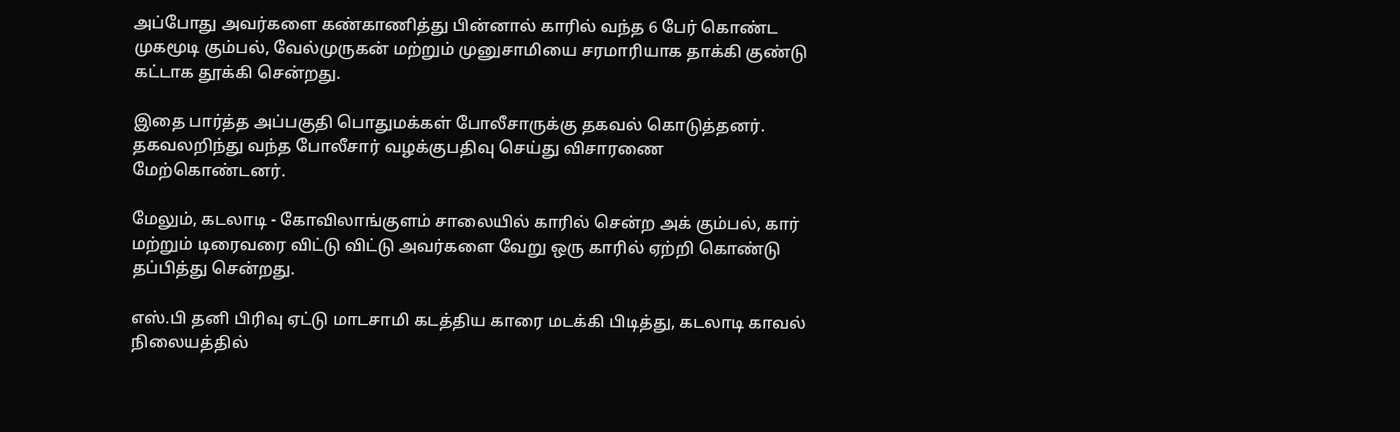அப்போது அவர்களை கண்காணித்து பின்னால் காரில் வந்த 6 பேர் கொண்ட முகமூடி கும்பல், வேல்முருகன் மற்றும் முனுசாமியை சரமாரியாக தாக்கி குண்டு கட்டாக தூக்கி சென்றது.

இதை பார்த்த அப்பகுதி பொதுமக்கள் போலீசாருக்கு தகவல் கொடுத்தனர். தகவலறிந்து வந்த போலீசார் வழக்குபதிவு செய்து விசாரணை மேற்கொண்டனர்.

மேலும், கடலாடி - கோவிலாங்குளம் சாலையில் காரில் சென்ற அக் கும்பல், கார் மற்றும் டிரைவரை விட்டு விட்டு அவர்களை வேறு ஒரு காரில் ஏற்றி கொண்டு தப்பித்து சென்றது.

எஸ்.பி தனி பிரிவு ஏட்டு மாடசாமி கடத்திய காரை மடக்கி பிடித்து, கடலாடி காவல் நிலையத்தில்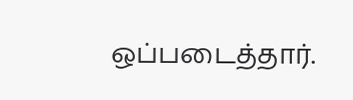ஒப்படைத்தார்.